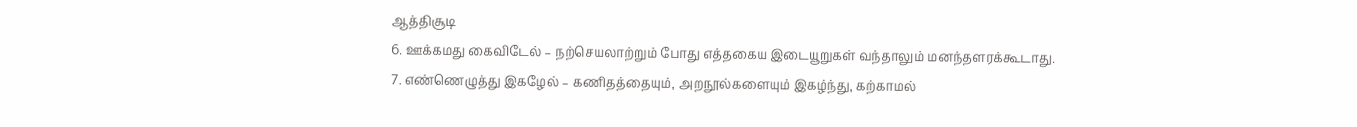ஆத்திசூடி
6. ஊக்கமது கைவிடேல் – நற்செயலாற்றும் போது எத்தகைய இடையூறுகள் வந்தாலும் மனந்தளரக்கூடாது.
7. எண்ணெழுத்து இகழேல் – கணிதத்தையும், அறநூல்களையும் இகழ்ந்து, கற்காமல்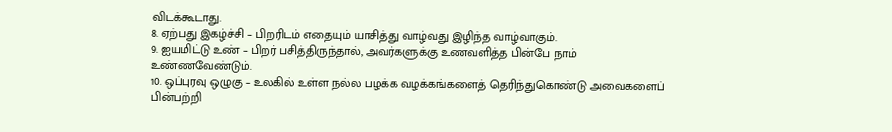விடக்கூடாது.
8. ஏற்பது இகழ்ச்சி – பிறரிடம் எதையும் யாசித்து வாழ்வது இழிந்த வாழ்வாகும்.
9. ஐயமிட்டு உண் – பிறர் பசித்திருந்தால், அவர்களுக்கு உணவளித்த பின்பே நாம்
உண்ணவேண்டும்.
10. ஒப்புரவு ஒழுகு – உலகில் உள்ள நல்ல பழக்க வழக்கங்களைத் தெரிந்துகொண்டு அவைகளைப் பின்பற்றி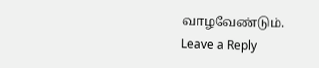வாழவேண்டும்.
Leave a Reply